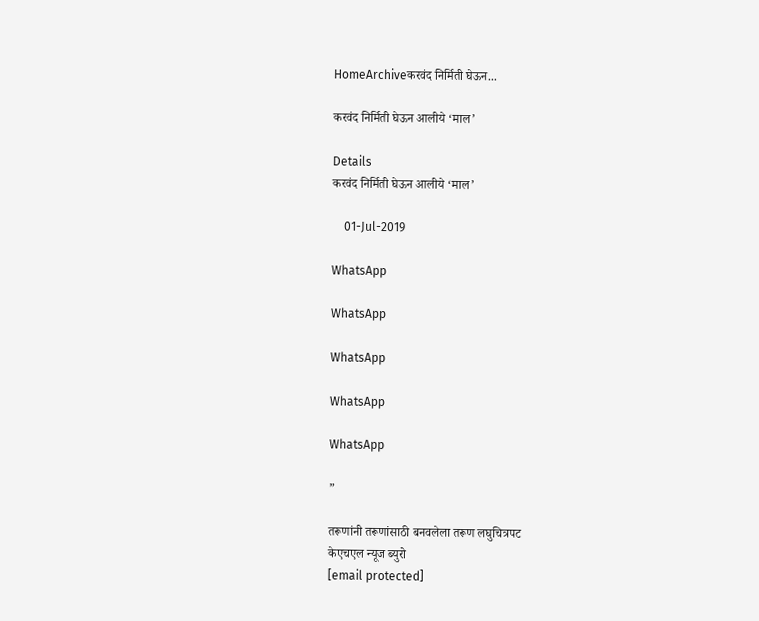HomeArchiveकरवंद निर्मिती घेऊन...

करवंद निर्मिती घेऊन आलीये ‘माल’

Details
करवंद निर्मिती घेऊन आलीये ‘माल’

    01-Jul-2019

WhatsApp

WhatsApp

WhatsApp

WhatsApp

WhatsApp

”

तरूणांनी तरूणांसाठी बनवलेला तरूण लघुचित्रपट
केएचएल न्यूज ब्युरो
[email protected]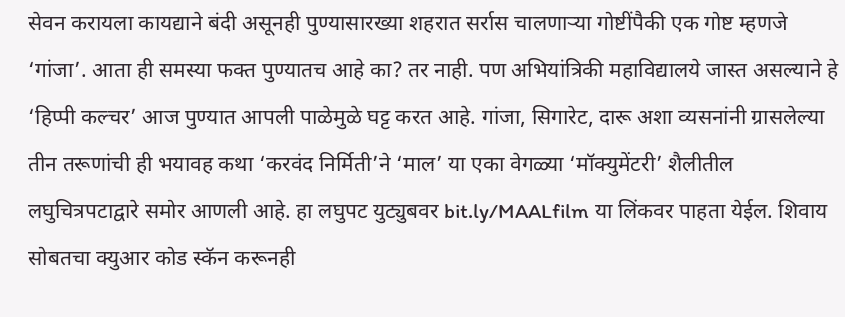सेवन करायला कायद्याने बंदी असूनही पुण्यासारख्या शहरात सर्रास चालणाऱ्या गोष्टींपैकी एक गोष्ट म्हणजे ‘गांजा’. आता ही समस्या फक्त पुण्यातच आहे का? तर नाही. पण अभियांत्रिकी महाविद्यालये जास्त असल्याने हे ‘हिप्पी कल्चर’ आज पुण्यात आपली पाळेमुळे घट्ट करत आहे. गांजा, सिगारेट, दारू अशा व्यसनांनी ग्रासलेल्या तीन तरूणांची ही भयावह कथा ‘करवंद निर्मिती’ने ‘माल’ या एका वेगळ्या ‘मॉक्युमेंटरी’ शैलीतील लघुचित्रपटाद्वारे समोर आणली आहे. हा लघुपट युट्युबवर bit.ly/MAALfilm या लिंकवर पाहता येईल. शिवाय सोबतचा क्युआर कोड स्कॅन करूनही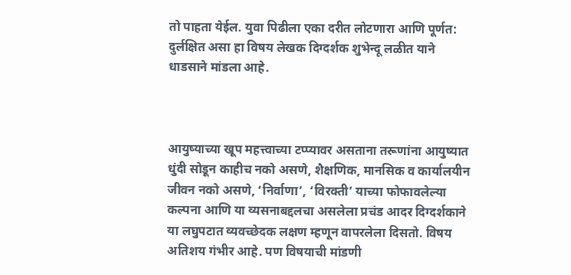तो पाहता येईल. युवा पिढीला एका दरीत लोटणारा आणि पूर्णत: दुर्लक्षित असा हा विषय लेखक दिग्दर्शक शुभेन्दू लळीत याने धाडसाने मांडला आहे.



आयुष्याच्या खूप महत्त्वाच्या टप्प्यावर असताना तरूणांना आयुष्यात धुंदी सोडून काहीच नको असणे, शैक्षणिक, मानसिक व कार्यालयीन जीवन नको असणे, ‘निर्वाणा’, ‘विरक्ती’ याच्या फोफावलेल्या कल्पना आणि या व्यसनाबद्दलचा असलेला प्रचंड आदर दिग्दर्शकाने या लघुपटात व्यवच्छेदक लक्षण म्हणून वापरलेला दिसतो. विषय अतिशय गंभीर आहे. पण विषयाची मांडणी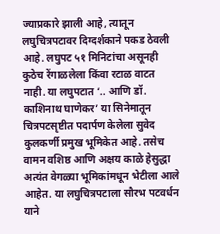ज्याप्रकारे झाली आहे, त्यातून लघुचित्रपटावर दिग्दर्शकाने पकड ठेवली आहे. लघुपट ५१ मिनिटांचा असूनही कुठेच रेंगाळलेला किंवा रटाळ वाटत नाही. या लघुपटात ‘.. आणि डॉ. काशिनाथ घाणेकर’ या सिनेमातून चित्रपटसृष्टीत पदार्पण केलेला सुवेद कुलकर्णी प्रमुख भूमिकेत आहे. तसेच वामन वशिष्ठ आणि अक्षय काळे हेसुद्धा अत्यंत वेगळ्या भूमिकांमधून भेटीला आले आहेत. या लघुचित्रपटाला सौरभ पटवर्धन याने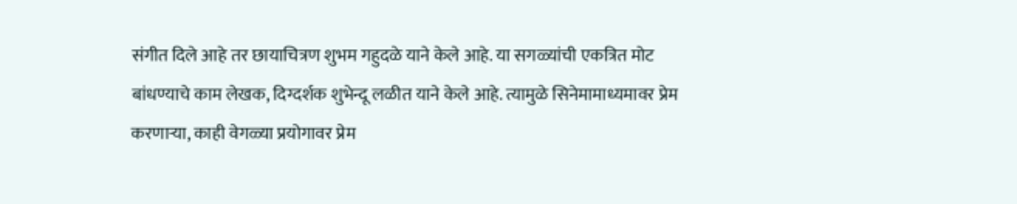संगीत दिले आहे तर छायाचित्रण शुभम गहुदळे याने केले आहे. या सगळ्यांची एकत्रित मोट बांधण्याचे काम लेखक, दिग्दर्शक शुभेन्दू लळीत याने केले आहे. त्यामुळे सिनेमामाध्यमावर प्रेम करणाऱ्या, काही वेगळ्या प्रयोगावर प्रेम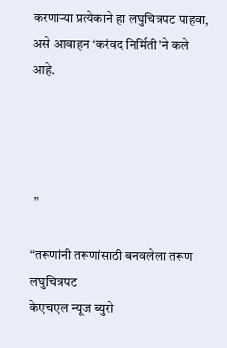करणाऱ्या प्रत्येकाने हा लघुचित्रपट पाहवा, असे आवाहन ‘करंवद निर्मिती’ने कले आहे.




 ”

“तरूणांनी तरूणांसाठी बनवलेला तरूण लघुचित्रपट
केएचएल न्यूज ब्युरो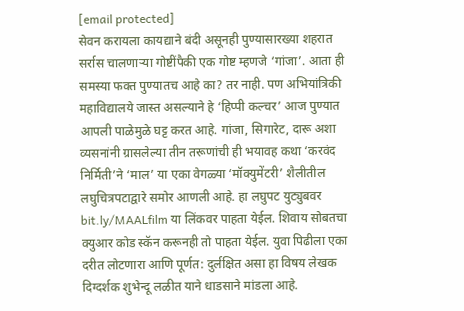[email protected]
सेवन करायला कायद्याने बंदी असूनही पुण्यासारख्या शहरात सर्रास चालणाऱ्या गोष्टींपैकी एक गोष्ट म्हणजे ‘गांजा’. आता ही समस्या फक्त पुण्यातच आहे का? तर नाही. पण अभियांत्रिकी महाविद्यालये जास्त असल्याने हे ‘हिप्पी कल्चर’ आज पुण्यात आपली पाळेमुळे घट्ट करत आहे. गांजा, सिगारेट, दारू अशा व्यसनांनी ग्रासलेल्या तीन तरूणांची ही भयावह कथा ‘करवंद निर्मिती’ने ‘माल’ या एका वेगळ्या ‘मॉक्युमेंटरी’ शैलीतील लघुचित्रपटाद्वारे समोर आणली आहे. हा लघुपट युट्युबवर bit.ly/MAALfilm या लिंकवर पाहता येईल. शिवाय सोबतचा क्युआर कोड स्कॅन करूनही तो पाहता येईल. युवा पिढीला एका दरीत लोटणारा आणि पूर्णत: दुर्लक्षित असा हा विषय लेखक दिग्दर्शक शुभेन्दू लळीत याने धाडसाने मांडला आहे.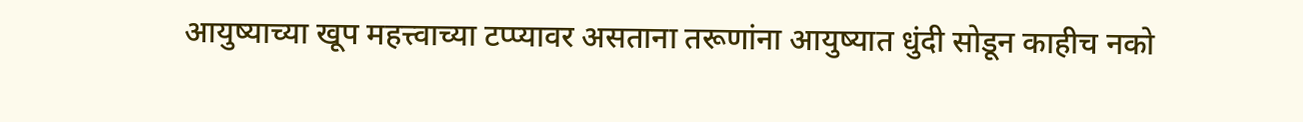आयुष्याच्या खूप महत्त्वाच्या टप्प्यावर असताना तरूणांना आयुष्यात धुंदी सोडून काहीच नको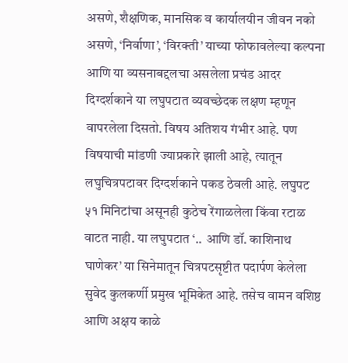असणे, शैक्षणिक, मानसिक व कार्यालयीन जीवन नको असणे, ‘निर्वाणा’, ‘विरक्ती’ याच्या फोफावलेल्या कल्पना आणि या व्यसनाबद्दलचा असलेला प्रचंड आदर दिग्दर्शकाने या लघुपटात व्यवच्छेदक लक्षण म्हणून वापरलेला दिसतो. विषय अतिशय गंभीर आहे. पण विषयाची मांडणी ज्याप्रकारे झाली आहे, त्यातून लघुचित्रपटावर दिग्दर्शकाने पकड ठेवली आहे. लघुपट ५१ मिनिटांचा असूनही कुठेच रेंगाळलेला किंवा रटाळ वाटत नाही. या लघुपटात ‘.. आणि डॉ. काशिनाथ घाणेकर’ या सिनेमातून चित्रपटसृष्टीत पदार्पण केलेला सुवेद कुलकर्णी प्रमुख भूमिकेत आहे. तसेच वामन वशिष्ठ आणि अक्षय काळे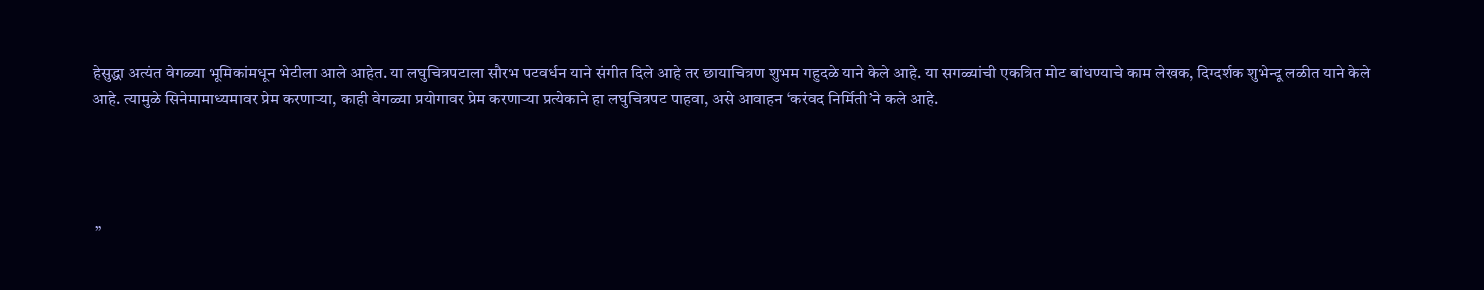हेसुद्धा अत्यंत वेगळ्या भूमिकांमधून भेटीला आले आहेत. या लघुचित्रपटाला सौरभ पटवर्धन याने संगीत दिले आहे तर छायाचित्रण शुभम गहुदळे याने केले आहे. या सगळ्यांची एकत्रित मोट बांधण्याचे काम लेखक, दिग्दर्शक शुभेन्दू लळीत याने केले आहे. त्यामुळे सिनेमामाध्यमावर प्रेम करणाऱ्या, काही वेगळ्या प्रयोगावर प्रेम करणाऱ्या प्रत्येकाने हा लघुचित्रपट पाहवा, असे आवाहन ‘करंवद निर्मिती’ने कले आहे.




 ”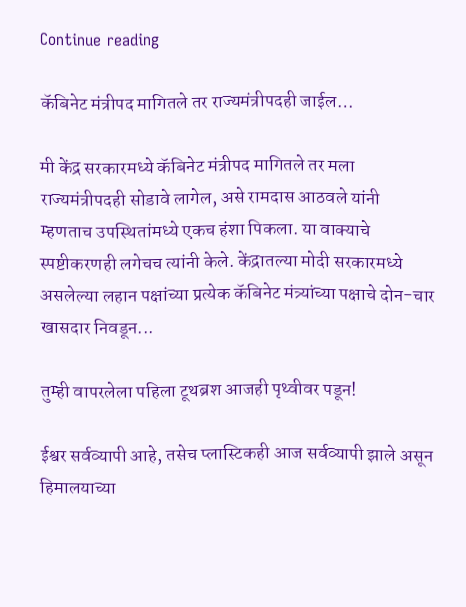Continue reading

कॅबिनेट मंत्रीपद मागितले तर राज्यमंत्रीपदही जाईल…

मी केंद्र सरकारमध्ये कॅबिनेट मंत्रीपद मागितले तर मला राज्यमंत्रीपदही सोडावे लागेल, असे रामदास आठवले यांनी म्हणताच उपस्थितांमध्ये एकच हंशा पिकला. या वाक्याचे स्पष्टीकरणही लगेचच त्यांनी केले. केंद्रातल्या मोदी सरकारमध्ये असलेल्या लहान पक्षांच्या प्रत्येक कॅबिनेट मंत्र्यांच्या पक्षाचे दोन-चार खासदार निवडून...

तुम्ही वापरलेला पहिला टूथब्रश आजही पृथ्वीवर पडून!

ईश्वर सर्वव्यापी आहे, तसेच प्लास्टिकही आज सर्वव्यापी झाले असून हिमालयाच्या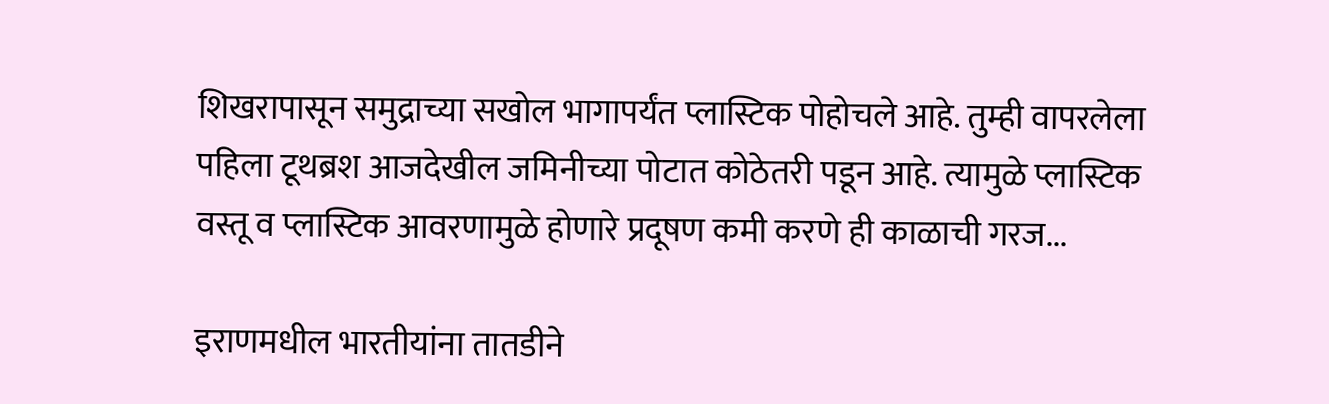शिखरापासून समुद्राच्या सखोल भागापर्यंत प्लास्टिक पोहोचले आहे. तुम्ही वापरलेला पहिला टूथब्रश आजदेखील जमिनीच्या पोटात कोठेतरी पडून आहे. त्यामुळे प्लास्टिक वस्तू व प्लास्टिक आवरणामुळे होणारे प्रदूषण कमी करणे ही काळाची गरज...

इराणमधील भारतीयांना तातडीने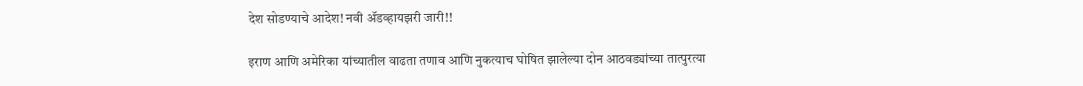देश सोडण्याचे आदेश! नवी ॲडव्हायझरी जारी!!

इराण आणि अमेरिका यांच्यातील वाढता तणाव आणि नुकत्याच घोषित झालेल्या दोन आठवड्यांच्या तात्पुरत्या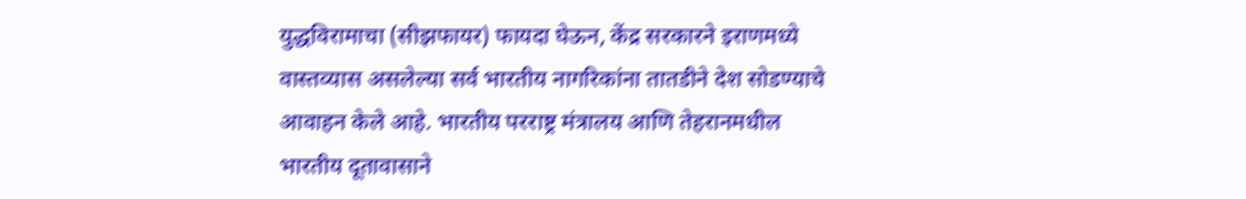युद्धविरामाचा (सीझफायर) फायदा घेऊन, केंद्र सरकारने इराणमध्ये वास्तव्यास असलेल्या सर्व भारतीय नागरिकांना तातडीने देश सोडण्याचे आवाहन केले आहे. भारतीय परराष्ट्र मंत्रालय आणि तेहरानमधील भारतीय दूतावासाने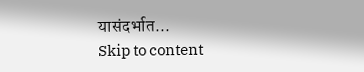यासंदर्भात...
Skip to content